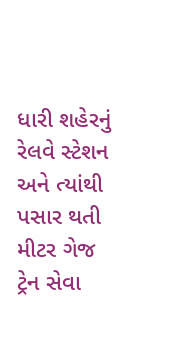ધારી શહેરનું રેલવે સ્ટેશન અને ત્યાંથી પસાર થતી મીટર ગેજ ટ્રેન સેવા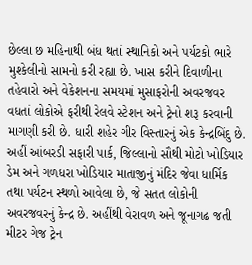છેલ્લા છ મહિનાથી બંધ થતાં સ્થાનિકો અને પર્યટકો ભારે મુશ્કેલીનો સામનો કરી રહ્યા છે. ખાસ કરીને દિવાળીના તહેવારો અને વેકેશનના સમયમાં મુસાફરોની અવરજવર વધતાં લોકોએ ફરીથી રેલવે સ્ટેશન અને ટ્રેનો શરૂ કરવાની માગણી કરી છે. ધારી શહેર ગીર વિસ્તારનું એક કેન્દ્રબિંદુ છે. અહીં આંબરડી સફારી પાર્ક, જિલ્લાનો સૌથી મોટો ખોડિયાર ડેમ અને ગળધરા ખોડિયાર માતાજીનું મંદિર જેવા ધાર્મિક તથા પર્યટન સ્થળો આવેલા છે, જે સતત લોકોની અવરજવરનું કેન્દ્ર છે. અહીંથી વેરાવળ અને જૂનાગઢ જતી મીટર ગેજ ટ્રેન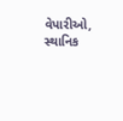વેપારીઓ, સ્થાનિક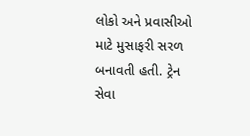લોકો અને પ્રવાસીઓ માટે મુસાફરી સરળ બનાવતી હતી. ટ્રેન સેવા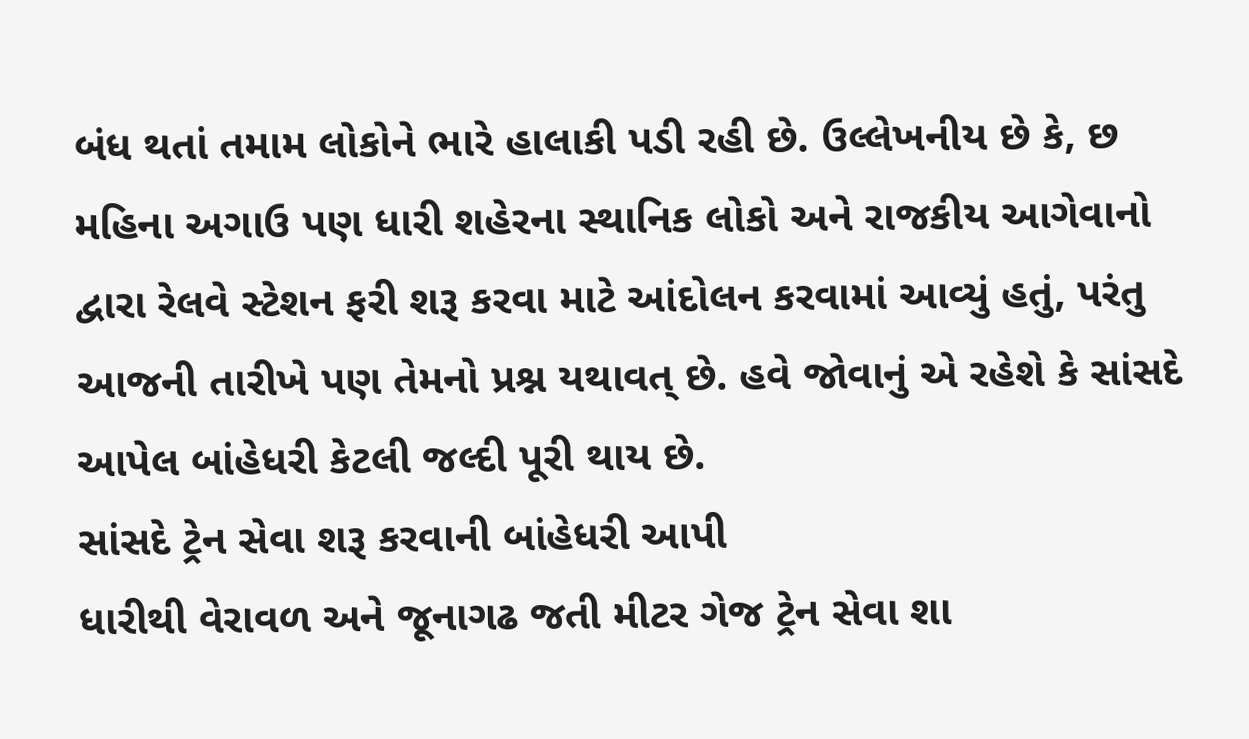બંધ થતાં તમામ લોકોને ભારે હાલાકી પડી રહી છે. ઉલ્લેખનીય છે કે, છ મહિના અગાઉ પણ ધારી શહેરના સ્થાનિક લોકો અને રાજકીય આગેવાનો દ્વારા રેલવે સ્ટેશન ફરી શરૂ કરવા માટે આંદોલન કરવામાં આવ્યું હતું, પરંતુ આજની તારીખે પણ તેમનો પ્રશ્ન યથાવત્ છે. હવે જોવાનું એ રહેશે કે સાંસદે આપેલ બાંહેધરી કેટલી જલ્દી પૂરી થાય છે.
સાંસદે ટ્રેન સેવા શરૂ કરવાની બાંહેધરી આપી
ધારીથી વેરાવળ અને જૂનાગઢ જતી મીટર ગેજ ટ્રેન સેવા શા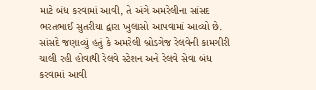માટે બંધ કરવામાં આવી, તે અંગે અમરેલીના સાંસદ ભરતભાઈ સુતરીયા દ્વારા ખુલાસો આપવામાં આવ્યો છે. સાંસદે જણાવ્યું હતું કે અમરેલી બ્રોડગેજ રેલવેની કામગીરી ચાલી રહી હોવાથી રેલવે સ્ટેશન અને રેલવે સેવા બંધ કરવામાં આવી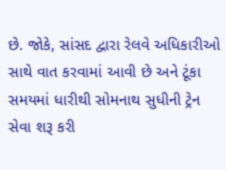છે. જોકે, સાંસદ દ્વારા રેલવે અધિકારીઓ સાથે વાત કરવામાં આવી છે અને ટૂંકા સમયમાં ધારીથી સોમનાથ સુધીની ટ્રેન સેવા શરૂ કરી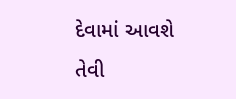દેવામાં આવશે તેવી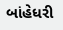બાંહેધરી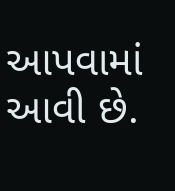આપવામાં આવી છે.